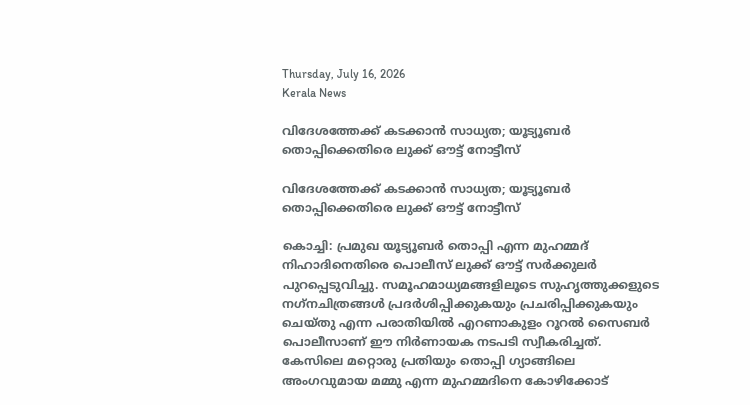Thursday, July 16, 2026
Kerala News

വിദേശത്തേക്ക് കടക്കാന്‍ സാധ്യത; യൂട്യൂബര്‍ തൊപ്പിക്കെതിരെ ലുക്ക് ഔട്ട് നോട്ടീസ്

വിദേശത്തേക്ക് കടക്കാന്‍ സാധ്യത; യൂട്യൂബര്‍ തൊപ്പിക്കെതിരെ ലുക്ക് ഔട്ട് നോട്ടീസ്

കൊച്ചി: പ്രമുഖ യൂട്യൂബര്‍ തൊപ്പി എന്ന മുഹമ്മദ് നിഹാദിനെതിരെ പൊലീസ് ലുക്ക് ഔട്ട് സര്‍ക്കുലര്‍ പുറപ്പെടുവിച്ചു. സമൂഹമാധ്യമങ്ങളിലൂടെ സുഹൃത്തുക്കളുടെ നഗ്‌നചിത്രങ്ങള്‍ പ്രദര്‍ശിപ്പിക്കുകയും പ്രചരിപ്പിക്കുകയും ചെയ്തു എന്ന പരാതിയില്‍ എറണാകുളം റൂറല്‍ സൈബര്‍ പൊലീസാണ് ഈ നിര്‍ണായക നടപടി സ്വീകരിച്ചത്. കേസിലെ മറ്റൊരു പ്രതിയും തൊപ്പി ഗ്യാങ്ങിലെ അംഗവുമായ മമ്മു എന്ന മുഹമ്മദിനെ കോഴിക്കോട്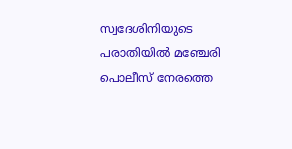സ്വദേശിനിയുടെ പരാതിയില്‍ മഞ്ചേരി പൊലീസ് നേരത്തെ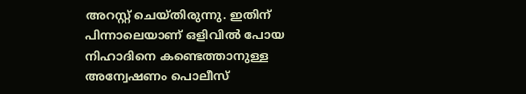അറസ്റ്റ് ചെയ്തിരുന്നു. ഇതിന് പിന്നാലെയാണ് ഒളിവില്‍ പോയ നിഹാദിനെ കണ്ടെത്താനുള്ള അന്വേഷണം പൊലീസ്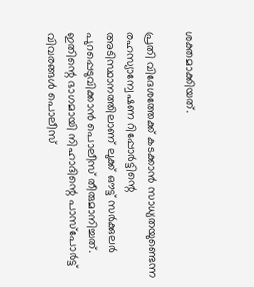ശക്തമാക്കിയത്.

പ്രതി വിദേശത്തേക്ക് കടക്കാന്‍ സാധ്യതയുണ്ടെന്ന രഹസ്യാന്വേഷണ റിപ്പോര്‍ട്ടിന്റെ അടിസ്ഥാനത്തിലാണ് ലുക്ക് ഔട്ട് സര്‍ക്കുലര്‍ പുറപ്പെടുവിക്കാന്‍ പൊലീസ് തീരുമാനിച്ചത്. ഇതിന്റെ ഭാഗമായി നിഹാദിന്റെ പാസ്പോര്‍ട്ട് വിവരങ്ങള്‍ പൊലീസ്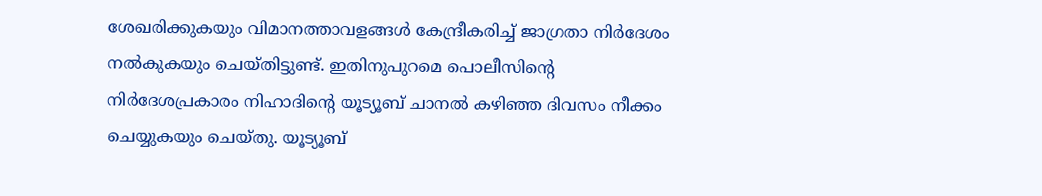ശേഖരിക്കുകയും വിമാനത്താവളങ്ങള്‍ കേന്ദ്രീകരിച്ച് ജാഗ്രതാ നിര്‍ദേശം നല്‍കുകയും ചെയ്തിട്ടുണ്ട്. ഇതിനുപുറമെ പൊലീസിന്റെ നിര്‍ദേശപ്രകാരം നിഹാദിന്റെ യൂട്യൂബ് ചാനല്‍ കഴിഞ്ഞ ദിവസം നീക്കം ചെയ്യുകയും ചെയ്തു. യൂട്യൂബ്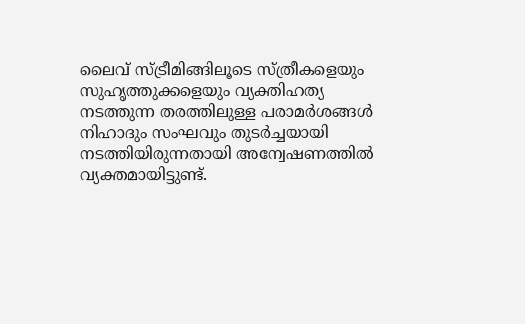ലൈവ് സ്ട്രീമിങ്ങിലൂടെ സ്ത്രീകളെയും സുഹൃത്തുക്കളെയും വ്യക്തിഹത്യ നടത്തുന്ന തരത്തിലുള്ള പരാമര്‍ശങ്ങള്‍ നിഹാദും സംഘവും തുടര്‍ച്ചയായി നടത്തിയിരുന്നതായി അന്വേഷണത്തില്‍ വ്യക്തമായിട്ടുണ്ട്.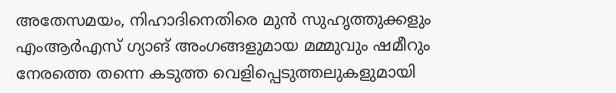അതേസമയം, നിഹാദിനെതിരെ മുന്‍ സുഹൃത്തുക്കളും എംആര്‍എസ് ഗ്യാങ് അംഗങ്ങളുമായ മമ്മുവും ഷമീറും നേരത്തെ തന്നെ കടുത്ത വെളിപ്പെടുത്തലുകളുമായി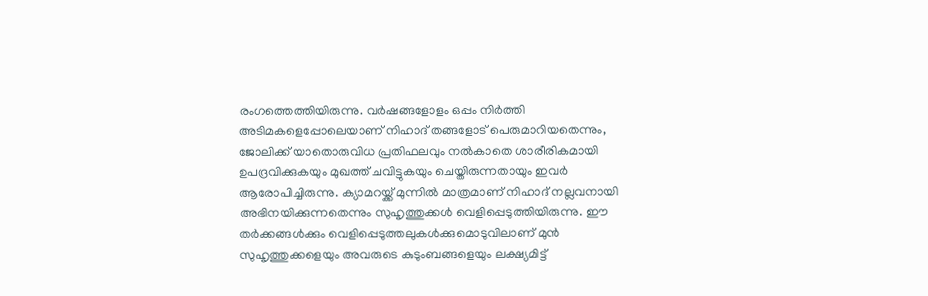രംഗത്തെത്തിയിരുന്നു. വര്‍ഷങ്ങളോളം ഒപ്പം നിര്‍ത്തി അടിമകളെപ്പോലെയാണ് നിഹാദ് തങ്ങളോട് പെരുമാറിയതെന്നും, ജോലിക്ക് യാതൊരുവിധ പ്രതിഫലവും നല്‍കാതെ ശാരീരികമായി ഉപദ്രവിക്കുകയും മുഖത്ത് ചവിട്ടുകയും ചെയ്തിരുന്നതായും ഇവര്‍ ആരോപിച്ചിരുന്നു. ക്യാമറയ്ക്ക് മുന്നില്‍ മാത്രമാണ് നിഹാദ് നല്ലവനായി അഭിനയിക്കുന്നതെന്നും സുഹൃത്തുക്കള്‍ വെളിപ്പെടുത്തിയിരുന്നു. ഈ തര്‍ക്കങ്ങള്‍ക്കും വെളിപ്പെടുത്തലുകള്‍ക്കുമൊടുവിലാണ് മുന്‍ സുഹൃത്തുക്കളെയും അവരുടെ കുടുംബങ്ങളെയും ലക്ഷ്യമിട്ട്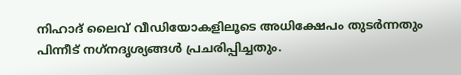നിഹാദ് ലൈവ് വീഡിയോകളിലൂടെ അധിക്ഷേപം തുടര്‍ന്നതും പിന്നീട് നഗ്‌നദൃശ്യങ്ങള്‍ പ്രചരിപ്പിച്ചതും.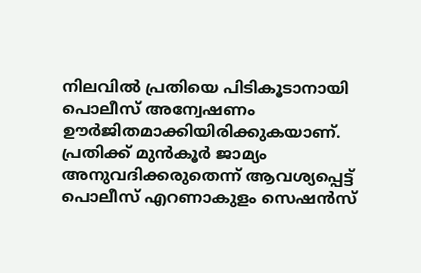നിലവില്‍ പ്രതിയെ പിടികൂടാനായി പൊലീസ് അന്വേഷണം ഊര്‍ജിതമാക്കിയിരിക്കുകയാണ്. പ്രതിക്ക് മുന്‍കൂര്‍ ജാമ്യം അനുവദിക്കരുതെന്ന് ആവശ്യപ്പെട്ട് പൊലീസ് എറണാകുളം സെഷന്‍സ്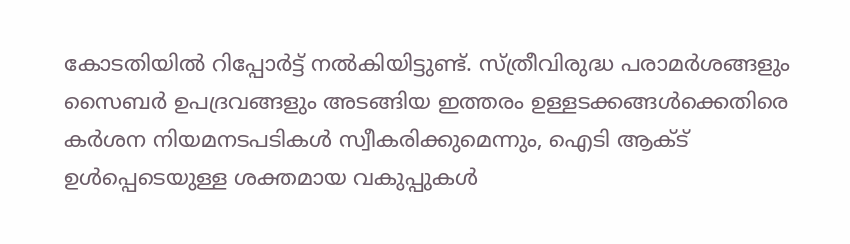കോടതിയില്‍ റിപ്പോര്‍ട്ട് നല്‍കിയിട്ടുണ്ട്. സ്ത്രീവിരുദ്ധ പരാമര്‍ശങ്ങളും സൈബര്‍ ഉപദ്രവങ്ങളും അടങ്ങിയ ഇത്തരം ഉള്ളടക്കങ്ങള്‍ക്കെതിരെ കര്‍ശന നിയമനടപടികള്‍ സ്വീകരിക്കുമെന്നും, ഐടി ആക്ട് ഉള്‍പ്പെടെയുള്ള ശക്തമായ വകുപ്പുകള്‍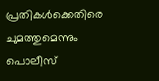പ്രതികള്‍ക്കെതിരെ ചുമത്തുമെന്നും പൊലീസ്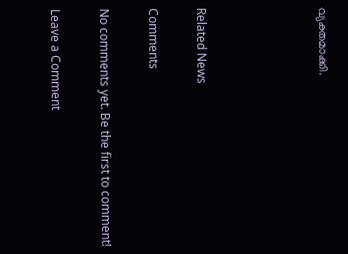വ്യക്തമാക്കി.




Related News

Comments

No comments yet. Be the first to comment!

Leave a Comment